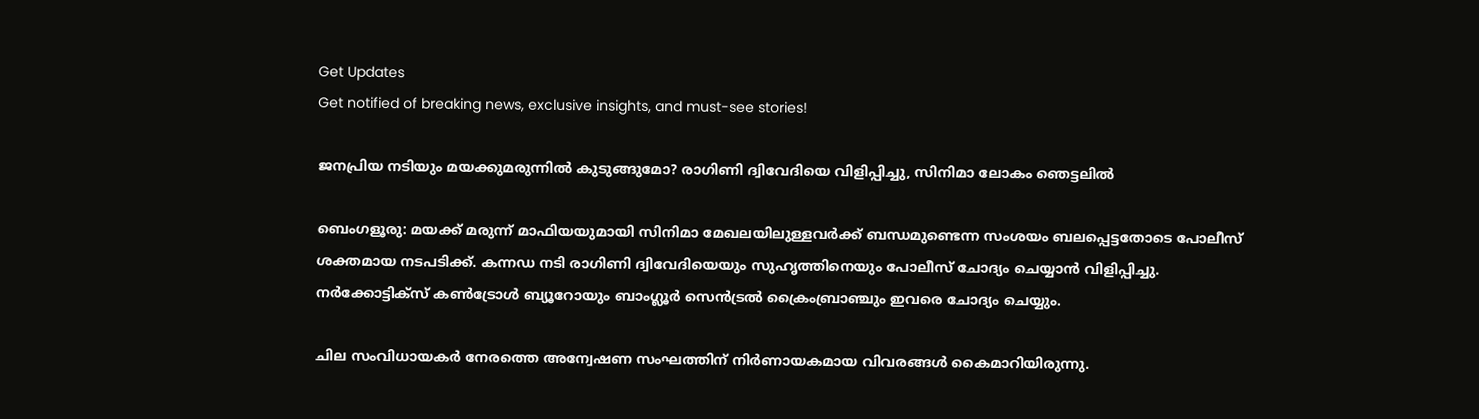Get Updates
Get notified of breaking news, exclusive insights, and must-see stories!

ജനപ്രിയ നടിയും മയക്കുമരുന്നില്‍ കുടുങ്ങുമോ? രാഗിണി ദ്വിവേദിയെ വിളിപ്പിച്ചു, സിനിമാ ലോകം ഞെട്ടലില്‍

ബെംഗളൂരു: മയക്ക് മരുന്ന് മാഫിയയുമായി സിനിമാ മേഖലയിലുള്ളവര്‍ക്ക് ബന്ധമുണ്ടെന്ന സംശയം ബലപ്പെട്ടതോടെ പോലീസ് ശക്തമായ നടപടിക്ക്. കന്നഡ നടി രാഗിണി ദ്വിവേദിയെയും സുഹൃത്തിനെയും പോലീസ് ചോദ്യം ചെയ്യാന്‍ വിളിപ്പിച്ചു. നര്‍ക്കോട്ടിക്‌സ് കണ്‍ട്രോള്‍ ബ്യൂറോയും ബാംഗ്ലൂര്‍ സെന്‍ട്രല്‍ ക്രൈംബ്രാഞ്ചും ഇവരെ ചോദ്യം ചെയ്യും.

ചില സംവിധായകര്‍ നേരത്തെ അന്വേഷണ സംഘത്തിന് നിര്‍ണായകമായ വിവരങ്ങള്‍ കൈമാറിയിരുന്നു.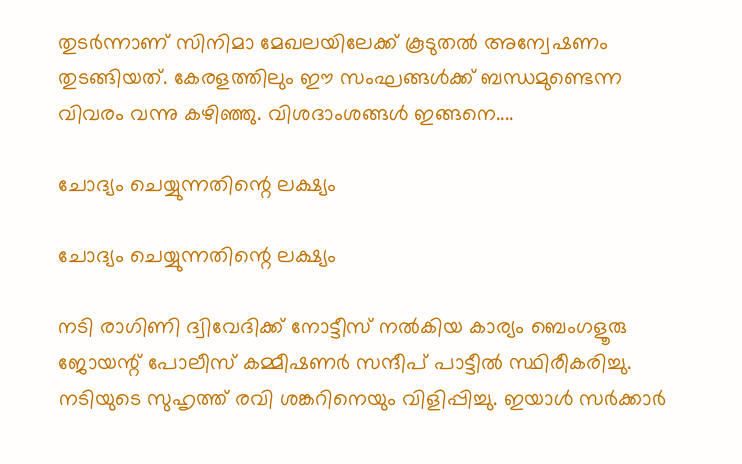തുടര്‍ന്നാണ് സിനിമാ മേഖലയിലേക്ക് കൂടുതല്‍ അന്വേഷണം തുടങ്ങിയത്. കേരളത്തിലും ഈ സംഘങ്ങള്‍ക്ക് ബന്ധമുണ്ടെന്ന വിവരം വന്നു കഴിഞ്ഞു. വിശദാംശങ്ങള്‍ ഇങ്ങനെ....

ചോദ്യം ചെയ്യുന്നതിന്റെ ലക്ഷ്യം

ചോദ്യം ചെയ്യുന്നതിന്റെ ലക്ഷ്യം

നടി രാഗിണി ദ്വിവേദിക്ക് നോട്ടീസ് നല്‍കിയ കാര്യം ബെംഗളൂരു ജോയന്റ് പോലീസ് കമ്മീഷണര്‍ സന്ദീപ് പാട്ടീല്‍ സ്ഥിരീകരിച്ചു. നടിയുടെ സുഹൃത്ത് രവി ശങ്കറിനെയും വിളിപ്പിച്ചു. ഇയാള്‍ സര്‍ക്കാര്‍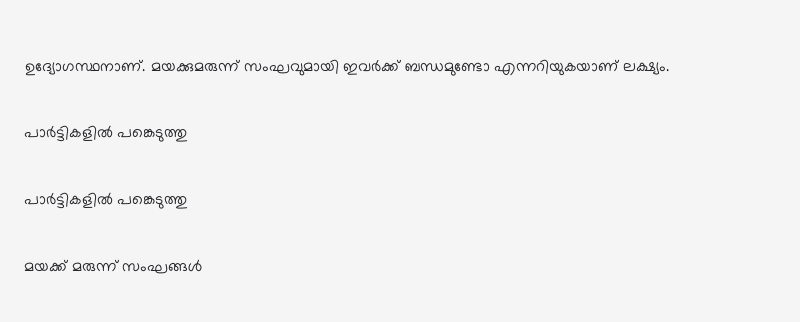ഉദ്യോഗസ്ഥനാണ്. മയക്കുമരുന്ന് സംഘവുമായി ഇവര്‍ക്ക് ബന്ധമുണ്ടോ എന്നറിയുകയാണ് ലക്ഷ്യം.

പാര്‍ട്ടികളില്‍ പങ്കെടുത്തു

പാര്‍ട്ടികളില്‍ പങ്കെടുത്തു

മയക്ക് മരുന്ന് സംഘങ്ങള്‍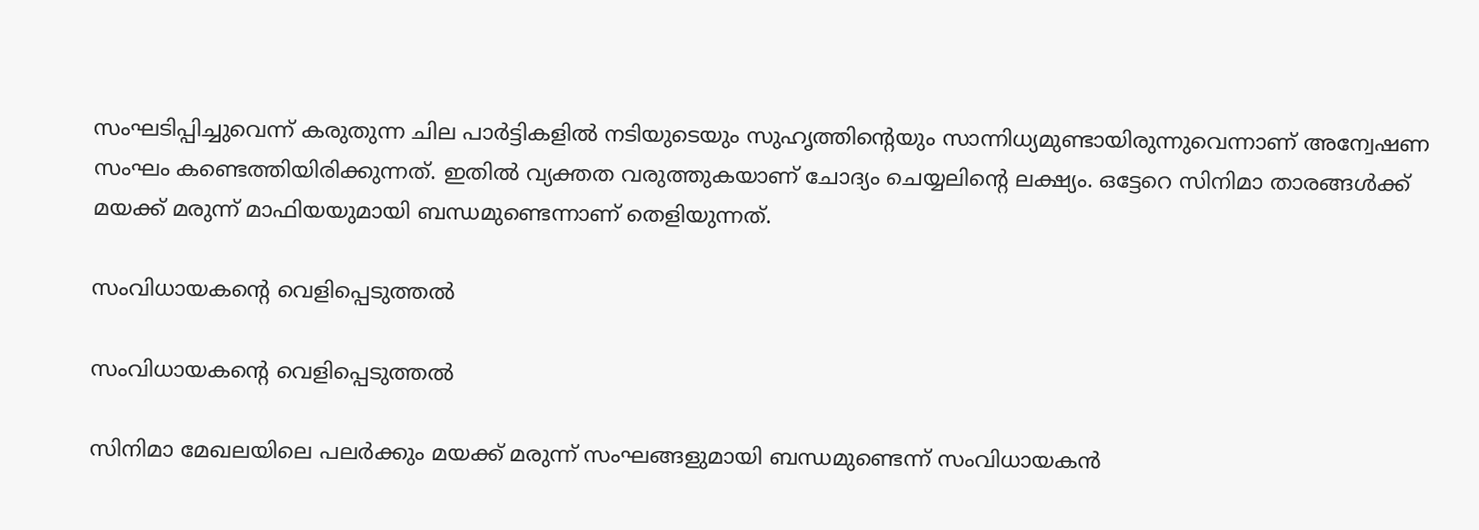സംഘടിപ്പിച്ചുവെന്ന് കരുതുന്ന ചില പാര്‍ട്ടികളില്‍ നടിയുടെയും സുഹൃത്തിന്റെയും സാന്നിധ്യമുണ്ടായിരുന്നുവെന്നാണ് അന്വേഷണ സംഘം കണ്ടെത്തിയിരിക്കുന്നത്. ഇതില്‍ വ്യക്തത വരുത്തുകയാണ് ചോദ്യം ചെയ്യലിന്റെ ലക്ഷ്യം. ഒട്ടേറെ സിനിമാ താരങ്ങള്‍ക്ക് മയക്ക് മരുന്ന് മാഫിയയുമായി ബന്ധമുണ്ടെന്നാണ് തെളിയുന്നത്.

സംവിധായകന്റെ വെളിപ്പെടുത്തല്‍

സംവിധായകന്റെ വെളിപ്പെടുത്തല്‍

സിനിമാ മേഖലയിലെ പലര്‍ക്കും മയക്ക് മരുന്ന് സംഘങ്ങളുമായി ബന്ധമുണ്ടെന്ന് സംവിധായകന്‍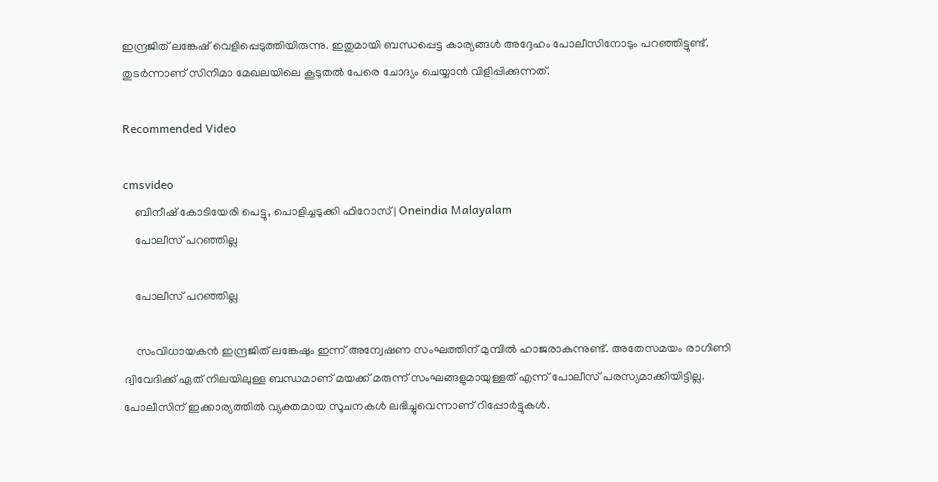ഇന്ദ്രജിത് ലങ്കേഷ് വെളിപ്പെടുത്തിയിരുന്നു. ഇതുമായി ബന്ധപ്പെട്ട കാര്യങ്ങള്‍ അദ്ദേഹം പോലീസിനോടും പറഞ്ഞിട്ടുണ്ട്. തുടര്‍ന്നാണ് സിനിമാ മേഖലയിലെ കൂടുതല്‍ പേരെ ചോദ്യം ചെയ്യാന്‍ വിളിപ്പിക്കുന്നത്.

Recommended Video

cmsvideo
    ബിനീഷ് കോടിയേരി പെട്ടു, പൊളിച്ചടുക്കി ഫിറോസ്‌ | Oneindia Malayalam
    പോലീസ് പറഞ്ഞില്ല

    പോലീസ് പറഞ്ഞില്ല

    സംവിധായകന്‍ ഇന്ദ്രജിത് ലങ്കേഷും ഇന്ന് അന്വേഷണ സംഘത്തിന് മുമ്പില്‍ ഹാജരാകുന്നുണ്ട്. അതേസമയം രാഗിണി ദ്വിവേദിക്ക് ഏത് നിലയിലുള്ള ബന്ധമാണ് മയക്ക് മരുന്ന് സംഘങ്ങളുമായുള്ളത് എന്ന് പോലീസ് പരസ്യമാക്കിയിട്ടില്ല. പോലീസിന് ഇക്കാര്യത്തില്‍ വ്യക്തമായ സൂചനകള്‍ ലഭിച്ചുവെന്നാണ് റിപ്പോര്‍ട്ടുകള്‍.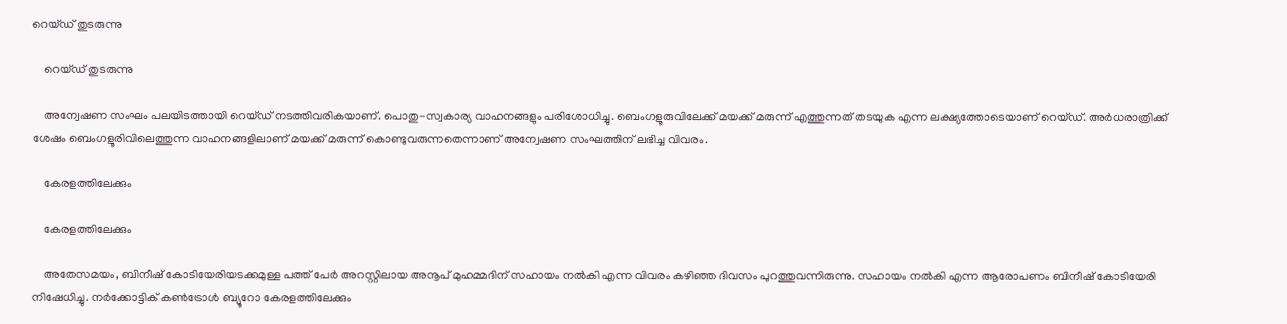റെയ്ഡ് തുടരുന്നു

    റെയ്ഡ് തുടരുന്നു

    അന്വേഷണ സംഘം പലയിടത്തായി റെയ്ഡ് നടത്തിവരികയാണ്. പൊതു-സ്വകാര്യ വാഹനങ്ങളും പരിശോധിച്ചു. ബെംഗളൂരുവിലേക്ക് മയക്ക് മരുന്ന് എത്തുന്നത് തടയുക എന്ന ലക്ഷ്യത്തോടെയാണ് റെയ്ഡ്. അര്‍ധരാത്രിക്ക് ശേഷം ബെംഗളൂരിവിലെത്തുന്ന വാഹനങ്ങളിലാണ് മയക്ക് മരുന്ന് കൊണ്ടുവരുന്നതെന്നാണ് അന്വേഷണ സംഘത്തിന് ലഭിച്ച വിവരം.

    കേരളത്തിലേക്കും

    കേരളത്തിലേക്കും

    അതേസമയം, ബിനീഷ് കോടിയേരിയടക്കമുള്ള പത്ത് പേര്‍ അറസ്റ്റിലായ അനൂപ് മുഹമ്മദിന് സഹായം നല്‍കി എന്ന വിവരം കഴിഞ്ഞ ദിവസം പുറത്തുവന്നിരുന്നു. സഹായം നല്‍കി എന്ന ആരോപണം ബിനീഷ് കോടിയേരി നിഷേധിച്ചു. നര്‍ക്കോട്ടിക് കണ്‍ട്രോള്‍ ബ്യൂറോ കേരളത്തിലേക്കും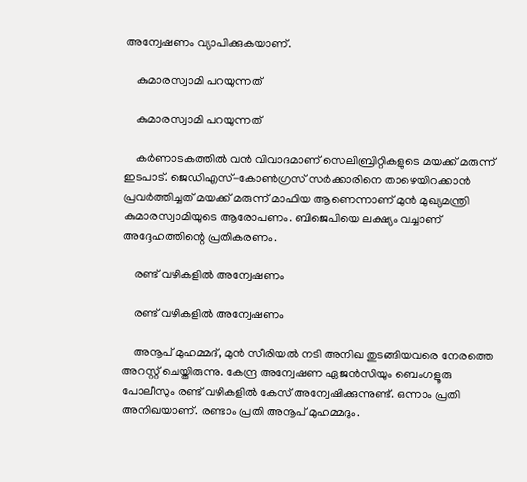അന്വേഷണം വ്യാപിക്കുകയാണ്.

    കുമാരസ്വാമി പറയുന്നത്

    കുമാരസ്വാമി പറയുന്നത്

    കര്‍ണാടകത്തില്‍ വന്‍ വിവാദമാണ് സെലിബ്രിറ്റികളുടെ മയക്ക് മരുന്ന് ഇടപാട്. ജെഡിഎസ്-കോണ്‍ഗ്രസ് സര്‍ക്കാരിനെ താഴെയിറക്കാന്‍ പ്രവര്‍ത്തിച്ചത് മയക്ക് മരുന്ന് മാഫിയ ആണെന്നാണ് മുന്‍ മുഖ്യമന്ത്രി കുമാരസ്വാമിയുടെ ആരോപണം. ബിജെപിയെ ലക്ഷ്യം വച്ചാണ് അദ്ദേഹത്തിന്റെ പ്രതികരണം.

    രണ്ട് വഴികളില്‍ അന്വേഷണം

    രണ്ട് വഴികളില്‍ അന്വേഷണം

    അനൂപ് മുഹമ്മദ്, മുന്‍ സീരിയല്‍ നടി അനിഖ തുടങ്ങിയവരെ നേരത്തെ അറസ്റ്റ് ചെയ്തിരുന്നു. കേന്ദ്ര അന്വേഷണ ഏജന്‍സിയും ബെംഗളൂരു പോലീസും രണ്ട് വഴികളില്‍ കേസ് അന്വേഷിക്കുന്നുണ്ട്. ഒന്നാം പ്രതി അനിഖയാണ്. രണ്ടാം പ്രതി അനൂപ് മുഹമ്മദും.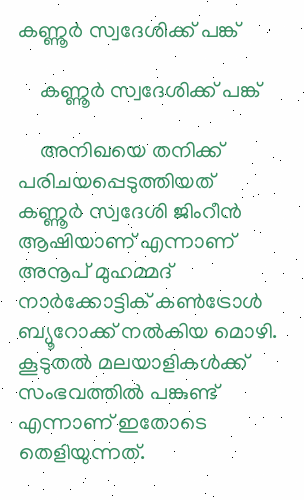കണ്ണൂര്‍ സ്വദേശിക്ക് പങ്ക്

    കണ്ണൂര്‍ സ്വദേശിക്ക് പങ്ക്

    അനിഖയെ തനിക്ക് പരിചയപ്പെടുത്തിയത് കണ്ണൂര്‍ സ്വദേശി ജിംറീന്‍ ആഷിയാണ് എന്നാണ് അനൂപ് മുഹമ്മദ് നാര്‍ക്കോട്ടിക് കണ്‍ട്രോള്‍ ബ്യൂറോക്ക് നല്‍കിയ മൊഴി. കൂടുതല്‍ മലയാളികള്‍ക്ക് സംഭവത്തില്‍ പങ്കുണ്ട് എന്നാണ് ഇതോടെ തെളിയുന്നത്.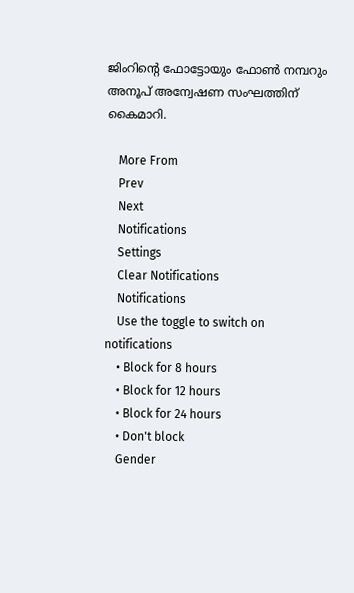ജിംറിന്റെ ഫോട്ടോയും ഫോണ്‍ നമ്പറും അനൂപ് അന്വേഷണ സംഘത്തിന് കൈമാറി.

    More From
    Prev
    Next
    Notifications
    Settings
    Clear Notifications
    Notifications
    Use the toggle to switch on notifications
    • Block for 8 hours
    • Block for 12 hours
    • Block for 24 hours
    • Don't block
    Gender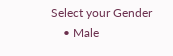Select your Gender
    • Male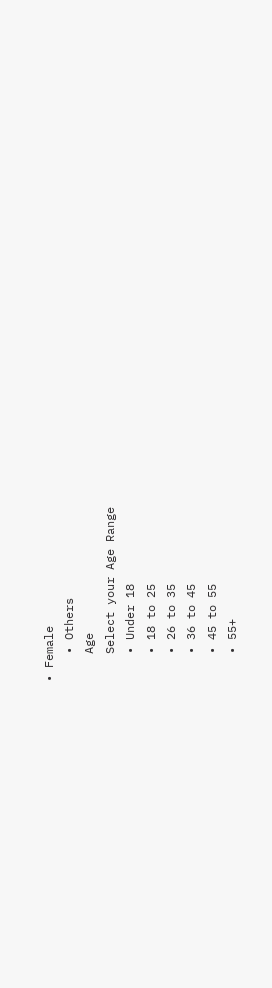• Female
    • Others
    Age
    Select your Age Range
    • Under 18
    • 18 to 25
    • 26 to 35
    • 36 to 45
    • 45 to 55
    • 55+